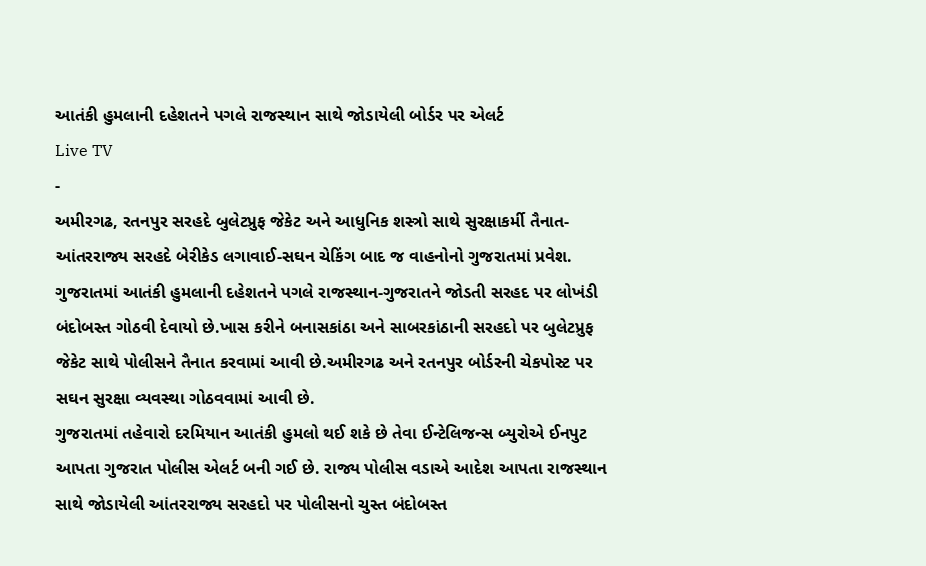આતંકી હુમલાની દહેશતને પગલે રાજસ્થાન સાથે જોડાયેલી બોર્ડર પર એલર્ટ
Live TV
-
અમીરગઢ, રતનપુર સરહદે બુલેટપ્રુફ જેકેટ અને આધુનિક શસ્ત્રો સાથે સુરક્ષાકર્મી તૈનાત-આંતરરાજ્ય સરહદે બેરીકેડ લગાવાઈ-સઘન ચેકિંગ બાદ જ વાહનોનો ગુજરાતમાં પ્રવેશ.
ગુજરાતમાં આતંકી હુમલાની દહેશતને પગલે રાજસ્થાન-ગુજરાતને જોડતી સરહદ પર લોખંડી બંદોબસ્ત ગોઠવી દેવાયો છે.ખાસ કરીને બનાસકાંઠા અને સાબરકાંઠાની સરહદો પર બુલેટપ્રુફ જેકેટ સાથે પોલીસને તૈનાત કરવામાં આવી છે.અમીરગઢ અને રતનપુર બોર્ડરની ચેકપોસ્ટ પર સઘન સુરક્ષા વ્યવસ્થા ગોઠવવામાં આવી છે.
ગુજરાતમાં તહેવારો દરમિયાન આતંકી હુમલો થઈ શકે છે તેવા ઈન્ટેલિજન્સ બ્યુરોએ ઈનપુટ આપતા ગુજરાત પોલીસ એલર્ટ બની ગઈ છે. રાજ્ય પોલીસ વડાએ આદેશ આપતા રાજસ્થાન સાથે જોડાયેલી આંતરરાજ્ય સરહદો પર પોલીસનો ચુસ્ત બંદોબસ્ત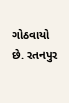ગોઠવાયો છે. રતનપુર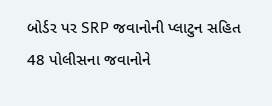બોર્ડર પર SRP જવાનોની પ્લાટુન સહિત 48 પોલીસના જવાનોને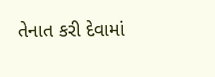તેનાત કરી દેવામાં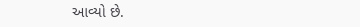આવ્યો છે.